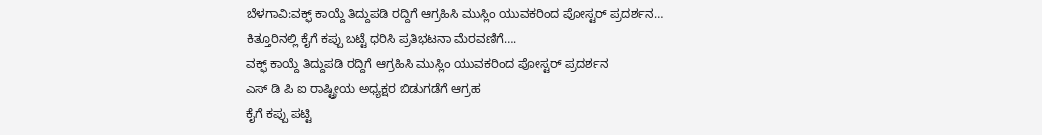ಬೆಳಗಾವಿ:ವಕ್ಫ್ ಕಾಯ್ದೆ ತಿದ್ದುಪಡಿ ರದ್ದಿಗೆ ಆಗ್ರಹಿಸಿ ಮುಸ್ಲಿಂ ಯುವಕರಿಂದ ಪೋಸ್ಟರ್ ಪ್ರದರ್ಶನ…
ಕಿತ್ತೂರಿನಲ್ಲಿ ಕೈಗೆ ಕಪ್ಪು ಬಟ್ಟೆ ಧರಿಸಿ ಪ್ರತಿಭಟನಾ ಮೆರವಣಿಗೆ….
ವಕ್ಫ್ ಕಾಯ್ದೆ ತಿದ್ದುಪಡಿ ರದ್ದಿಗೆ ಆಗ್ರಹಿಸಿ ಮುಸ್ಲಿಂ ಯುವಕರಿಂದ ಪೋಸ್ಟರ್ ಪ್ರದರ್ಶನ
ಎಸ್ ಡಿ ಪಿ ಐ ರಾಷ್ಟ್ರೀಯ ಅಧ್ಯಕ್ಷರ ಬಿಡುಗಡೆಗೆ ಆಗ್ರಹ
ಕೈಗೆ ಕಪ್ಪು ಪಟ್ಟಿ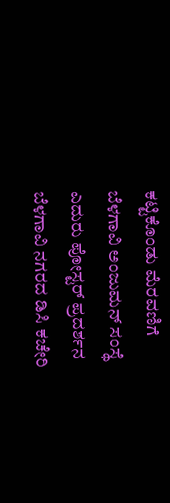ಕಟ್ಟಿಕೊಂಡು ಮೆರವಣಿಗೆ
ಬೆಳಗಾವಿ ಅಂಜುಮನ್ ಸಂಸ್ಥೆ ಎದುರು ಪೋಸ್ಟರ್ ಪ್ರದರ್ಶನ
ಬೆಳಗಾವಿ ನಗರದ ಡಿಸಿ ಕಚೇರಿ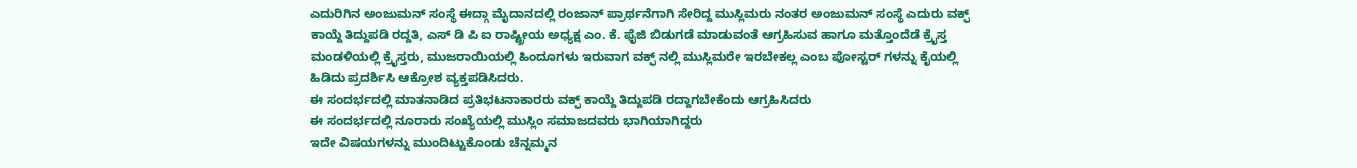ಎದುರಿಗಿನ ಅಂಜುಮನ್ ಸಂಸ್ಥೆ ಈದ್ಗಾ ಮೈದಾನದಲ್ಲಿ ರಂಜಾನ್ ಪ್ರಾರ್ಥನೆಗಾಗಿ ಸೇರಿದ್ದ ಮುಸ್ಲಿಮರು ನಂತರ ಅಂಜುಮನ್ ಸಂಸ್ಥೆ ಎದುರು ವಕ್ಫ್ ಕಾಯ್ದೆ ತಿದ್ದುಪಡಿ ರದ್ದತಿ, ಎಸ್ ಡಿ ಪಿ ಐ ರಾಷ್ಟ್ರೀಯ ಅಧ್ಯಕ್ಷ ಎಂ. ಕೆ. ಫೈಜಿ ಬಿಡುಗಡೆ ಮಾಡುವಂತೆ ಆಗ್ರಹಿಸುವ ಹಾಗೂ ಮತ್ತೊಂದೆಡೆ ಕ್ರೈಸ್ತ ಮಂಡಳಿಯಲ್ಲಿ ಕ್ರೈಸ್ತರು, ಮುಜರಾಯಿಯಲ್ಲಿ ಹಿಂದೂಗಳು ಇರುವಾಗ ವಕ್ಫ್ ನಲ್ಲಿ ಮುಸ್ಲಿಮರೇ ಇರಬೇಕಲ್ಲ ಎಂಬ ಪೋಸ್ಟರ್ ಗಳನ್ನು ಕೈಯಲ್ಲಿ ಹಿಡಿದು ಪ್ರದರ್ಶಿಸಿ ಆಕ್ರೋಶ ವ್ಯಕ್ತಪಡಿಸಿದರು.
ಈ ಸಂದರ್ಭದಲ್ಲಿ ಮಾತನಾಡಿದ ಪ್ರತಿಭಟನಾಕಾರರು ವಕ್ಫ್ ಕಾಯ್ದೆ ತಿದ್ದುಪಡಿ ರದ್ದಾಗಬೇಕೆಂದು ಆಗ್ರಹಿಸಿದರು
ಈ ಸಂದರ್ಭದಲ್ಲಿ ನೂರಾರು ಸಂಖ್ಯೆಯಲ್ಲಿ ಮುಸ್ಲಿಂ ಸಮಾಜದವರು ಭಾಗಿಯಾಗಿದ್ದರು
ಇದೇ ವಿಷಯಗಳನ್ನು ಮುಂದಿಟ್ಟುಕೊಂಡು ಚೆನ್ನಮ್ಮನ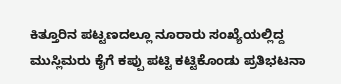ಕಿತ್ತೂರಿನ ಪಟ್ಟಣದಲ್ಲೂ ನೂರಾರು ಸಂಖ್ಯೆಯಲ್ಲಿದ್ದ ಮುಸ್ಲಿಮರು ಕೈಗೆ ಕಪ್ಪು ಪಟ್ಟಿ ಕಟ್ಟಿಕೊಂಡು ಪ್ರತಿಭಟನಾ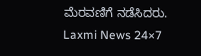ಮೆರವಣಿಗೆ ನಡೆಸಿದರು.
Laxmi News 24×7